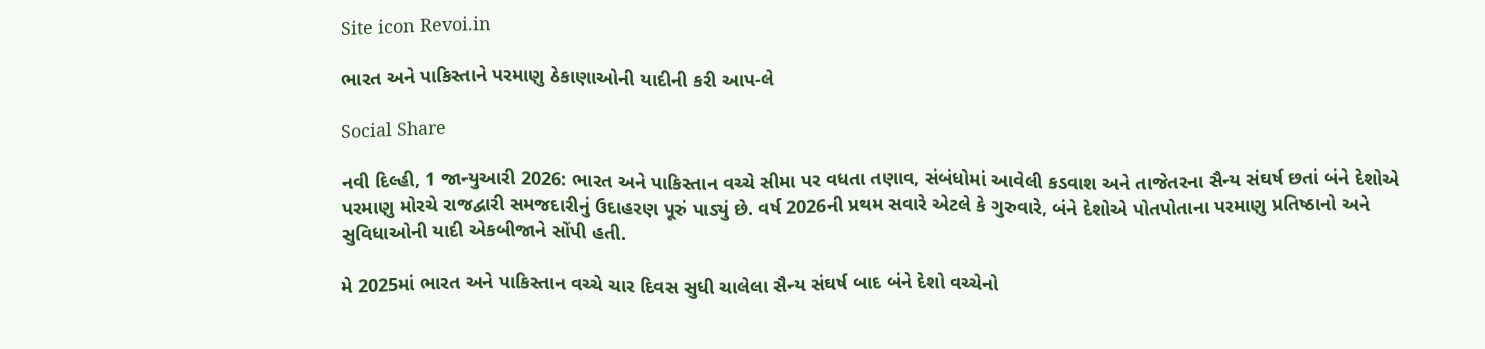Site icon Revoi.in

ભારત અને પાકિસ્તાને પરમાણુ ઠેકાણાઓની યાદીની કરી આપ-લે

Social Share

નવી દિલ્હી, 1 જાન્યુઆરી 2026: ભારત અને પાકિસ્તાન વચ્ચે સીમા પર વધતા તણાવ, સંબંધોમાં આવેલી કડવાશ અને તાજેતરના સૈન્ય સંઘર્ષ છતાં બંને દેશોએ પરમાણુ મોરચે રાજદ્વારી સમજદારીનું ઉદાહરણ પૂરું પાડ્યું છે. વર્ષ 2026ની પ્રથમ સવારે એટલે કે ગુરુવારે, બંને દેશોએ પોતપોતાના પરમાણુ પ્રતિષ્ઠાનો અને સુવિધાઓની યાદી એકબીજાને સોંપી હતી.

મે 2025માં ભારત અને પાકિસ્તાન વચ્ચે ચાર દિવસ સુધી ચાલેલા સૈન્ય સંઘર્ષ બાદ બંને દેશો વચ્ચેનો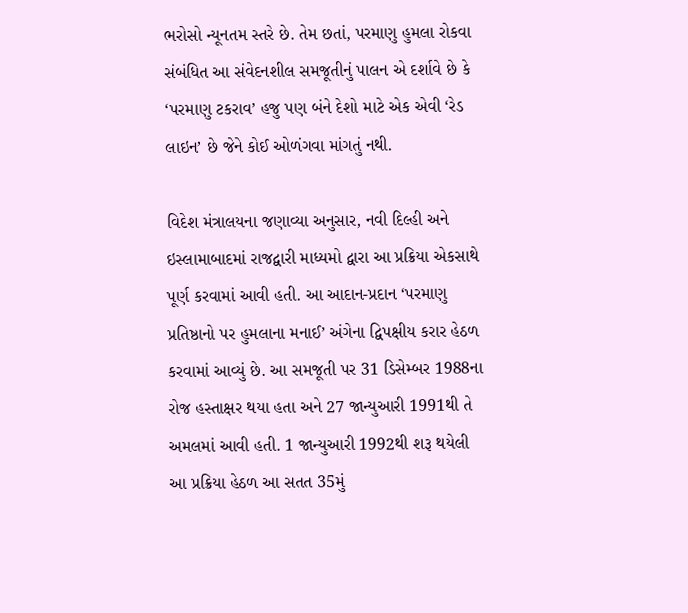ભરોસો ન્યૂનતમ સ્તરે છે. તેમ છતાં, પરમાણુ હુમલા રોકવા સંબંધિત આ સંવેદનશીલ સમજૂતીનું પાલન એ દર્શાવે છે કે ‘પરમાણુ ટકરાવ’ હજુ પણ બંને દેશો માટે એક એવી ‘રેડ લાઇન’ છે જેને કોઈ ઓળંગવા માંગતું નથી.

વિદેશ મંત્રાલયના જણાવ્યા અનુસાર, નવી દિલ્હી અને ઇસ્લામાબાદમાં રાજદ્વારી માધ્યમો દ્વારા આ પ્રક્રિયા એકસાથે પૂર્ણ કરવામાં આવી હતી. આ આદાન-પ્રદાન ‘પરમાણુ પ્રતિષ્ઠાનો પર હુમલાના મનાઈ’ અંગેના દ્વિપક્ષીય કરાર હેઠળ કરવામાં આવ્યું છે. આ સમજૂતી પર 31 ડિસેમ્બર 1988ના રોજ હસ્તાક્ષર થયા હતા અને 27 જાન્યુઆરી 1991થી તે અમલમાં આવી હતી. 1 જાન્યુઆરી 1992થી શરૂ થયેલી આ પ્રક્રિયા હેઠળ આ સતત 35મું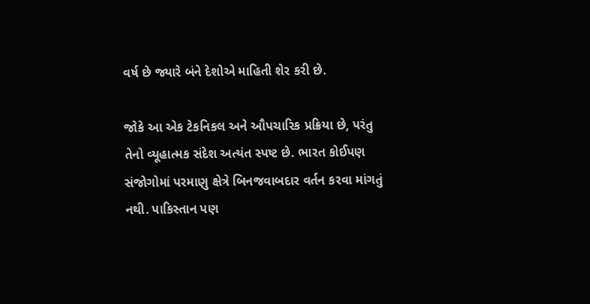વર્ષ છે જ્યારે બંને દેશોએ માહિતી શેર કરી છે.

જોકે આ એક ટેકનિકલ અને ઔપચારિક પ્રક્રિયા છે, પરંતુ તેનો વ્યૂહાત્મક સંદેશ અત્યંત સ્પષ્ટ છે. ભારત કોઈપણ સંજોગોમાં પરમાણુ ક્ષેત્રે બિનજવાબદાર વર્તન કરવા માંગતું નથી. પાકિસ્તાન પણ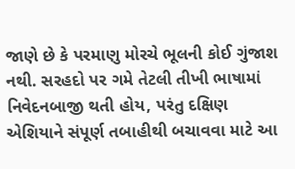જાણે છે કે પરમાણુ મોરચે ભૂલની કોઈ ગુંજાશ નથી. સરહદો પર ગમે તેટલી તીખી ભાષામાં નિવેદનબાજી થતી હોય, પરંતુ દક્ષિણ એશિયાને સંપૂર્ણ તબાહીથી બચાવવા માટે આ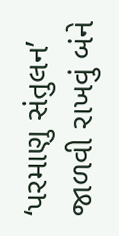‘પરમાણુ સંતુલન’ જાળવી રાખવું બંને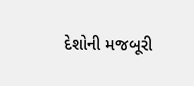દેશોની મજબૂરી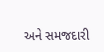અને સમજદારી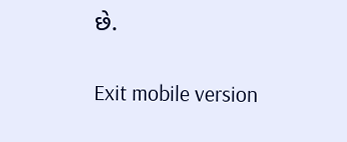છે.

Exit mobile version